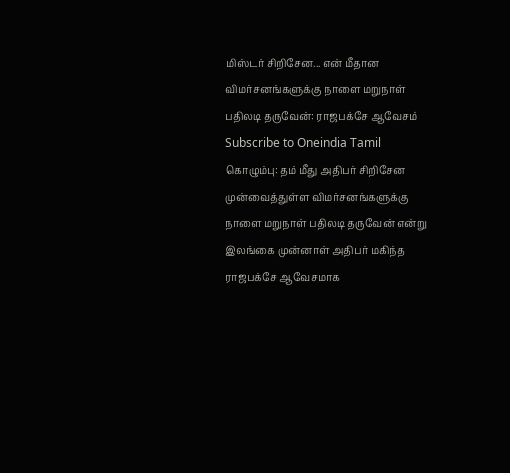மிஸ்டர் சிறிசேன... என் மீதான விமர்சனங்களுக்கு நாளை மறுநாள் பதிலடி தருவேன்: ராஜபக்சே ஆவேசம்
Subscribe to Oneindia Tamil
கொழும்பு: தம் மீது அதிபர் சிறிசேன முன்வைத்துள்ள விமர்சனங்களுக்கு நாளை மறுநாள் பதிலடி தருவேன் என்று இலங்கை முன்னாள் அதிபர் மகிந்த ராஜபக்சே ஆவேசமாக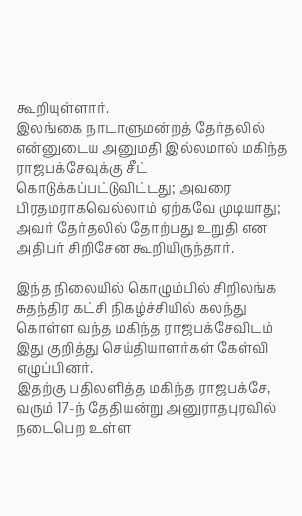கூறியுள்ளார்.
இலங்கை நாடாளுமன்றத் தேர்தலில் என்னுடைய அனுமதி இல்லமால் மகிந்த ராஜபக்சேவுக்கு சீட் கொடுக்கப்பட்டுவிட்டது; அவரை பிரதமராகவெல்லாம் ஏற்கவே முடியாது; அவர் தேர்தலில் தோற்பது உறுதி என அதிபர் சிறிசேன கூறியிருந்தார்.

இந்த நிலையில் கொழும்பில் சிறிலங்க சுதந்திர கட்சி நிகழ்ச்சியில் கலந்து கொள்ள வந்த மகிந்த ராஜபக்சேவிடம் இது குறித்து செய்தியாளர்கள் கேள்வி எழுப்பினர்.
இதற்கு பதிலளித்த மகிந்த ராஜபக்சே, வரும் 17-ந் தேதியன்று அனுராதபுரவில் நடைபெற உள்ள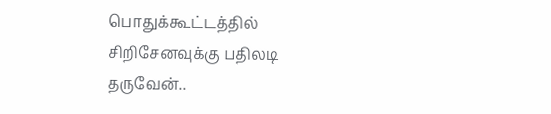பொதுக்கூட்டத்தில் சிறிசேனவுக்கு பதிலடி தருவேன்..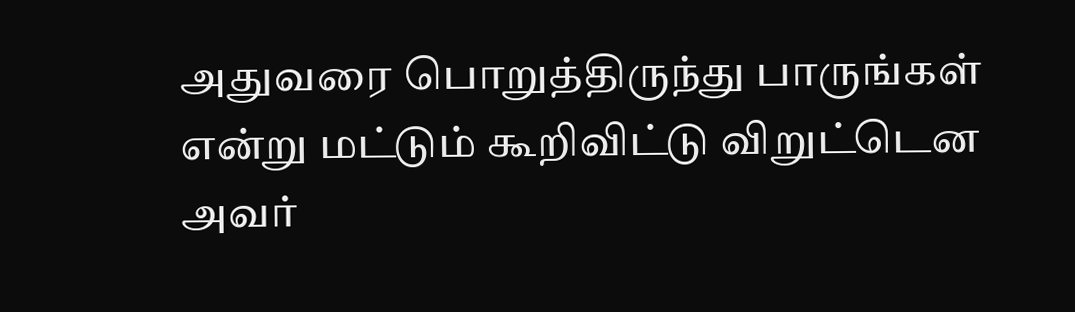அதுவரை பொறுத்திருந்து பாருங்கள் என்று மட்டும் கூறிவிட்டு விறுட்டென அவர்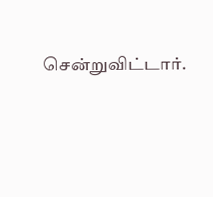சென்றுவிட்டார்.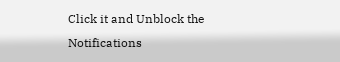Click it and Unblock the Notifications